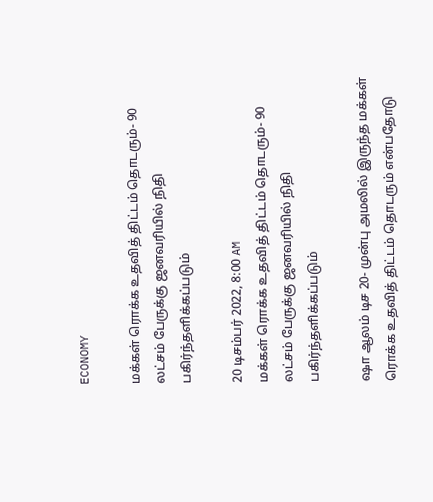ECONOMY

மக்கள் ரொக்க உதவித் திட்டம் தொடரும்- 90 லட்சம் பேருக்கு ஜனவரியில் நிதி பகிர்ந்தளிக்கப்படும்

20 டிசம்பர் 2022, 8:00 AM
மக்கள் ரொக்க உதவித் திட்டம் தொடரும்- 90 லட்சம் பேருக்கு ஜனவரியில் நிதி பகிர்ந்தளிக்கப்படும்

ஷா ஆலம் டிச 20- முன்பு அமலில் இருந்த மக்கள் ரொக்க உதவித் திட்டம் தொடரும் என்பதோடு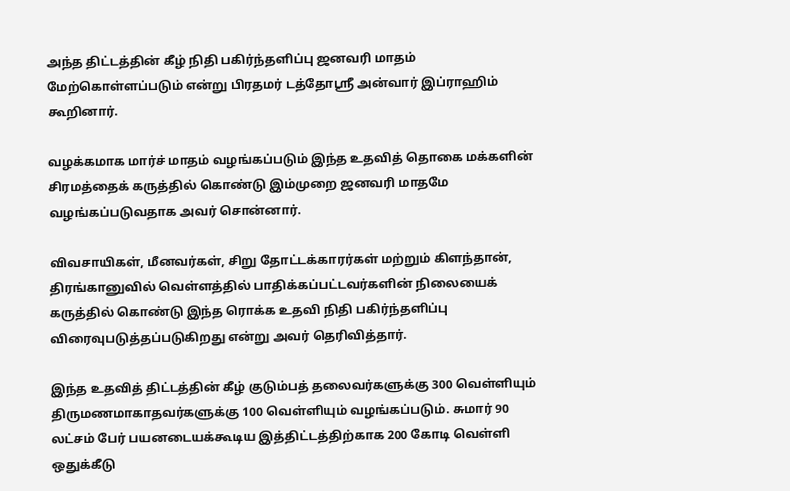அந்த திட்டத்தின் கீழ் நிதி பகிர்ந்தளிப்பு ஜனவரி மாதம் மேற்கொள்ளப்படும் என்று பிரதமர் டத்தோஸ்ரீ அன்வார் இப்ராஹிம் கூறினார்.

வழக்கமாக மார்ச் மாதம் வழங்கப்படும் இந்த உதவித் தொகை மக்களின் சிரமத்தைக் கருத்தில் கொண்டு இம்முறை ஜனவரி மாதமே வழங்கப்படுவதாக அவர் சொன்னார்.

விவசாயிகள், மீனவர்கள், சிறு தோட்டக்காரர்கள் மற்றும் கிளந்தான், திரங்கானுவில் வெள்ளத்தில் பாதிக்கப்பட்டவர்களின் நிலையைக் கருத்தில் கொண்டு இந்த ரொக்க உதவி நிதி பகிர்ந்தளிப்பு விரைவுபடுத்தப்படுகிறது என்று அவர் தெரிவித்தார்.

இந்த உதவித் திட்டத்தின் கீழ் குடும்பத் தலைவர்களுக்கு 300 வெள்ளியும் திருமணமாகாதவர்களுக்கு 100 வெள்ளியும் வழங்கப்படும். சுமார் 90 லட்சம் பேர் பயனடையக்கூடிய இத்திட்டத்திற்காக 200 கோடி வெள்ளி ஒதுக்கீடு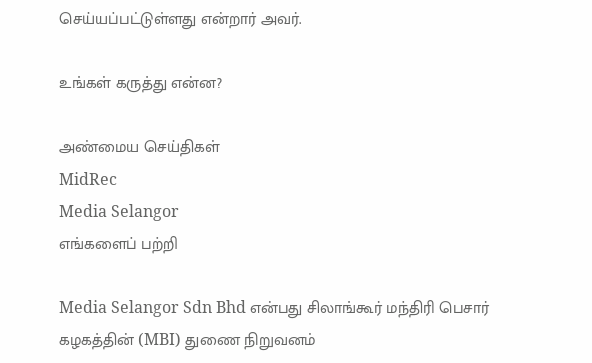செய்யப்பட்டுள்ளது என்றார் அவர்.

உங்கள் கருத்து என்ன?

அண்மைய செய்திகள்
MidRec
Media Selangor
எங்களைப் பற்றி

Media Selangor Sdn Bhd என்பது சிலாங்கூர் மந்திரி பெசார் கழகத்தின் (MBI) துணை நிறுவனம்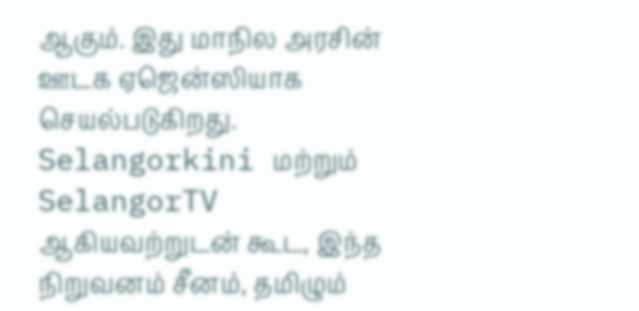ஆகும். இது மாநில அரசின் ஊடக ஏஜென்ஸியாக செயல்படுகிறது. Selangorkini மற்றும் SelangorTV ஆகியவற்றுடன் கூட, இந்த நிறுவனம் சீனம், தமிழும்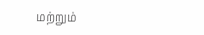மற்றும்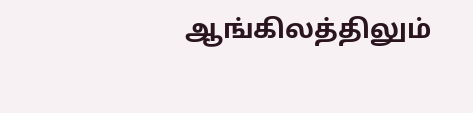ஆங்கிலத்திலும்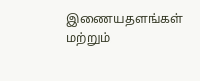இணையதளங்கள் மற்றும்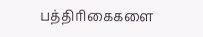பத்திரிகைகளை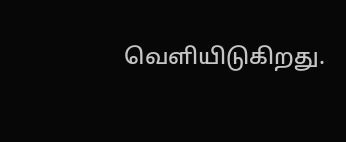வெளியிடுகிறது.